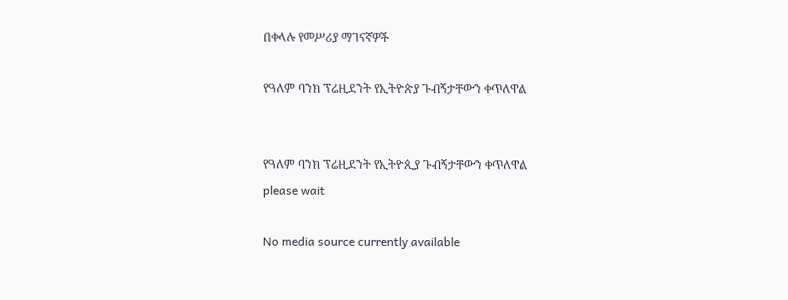በቀላሉ የመሥሪያ ማገናኛዎች

የዓለም ባንክ ፕሬዚደንት የኢትዮጵያ ጉብኝታቸውን ቀጥለዋል


የዓለም ባንክ ፕሬዚደንት የኢትዮጲያ ጉብኝታቸውን ቀጥለዋል
please wait

No media source currently available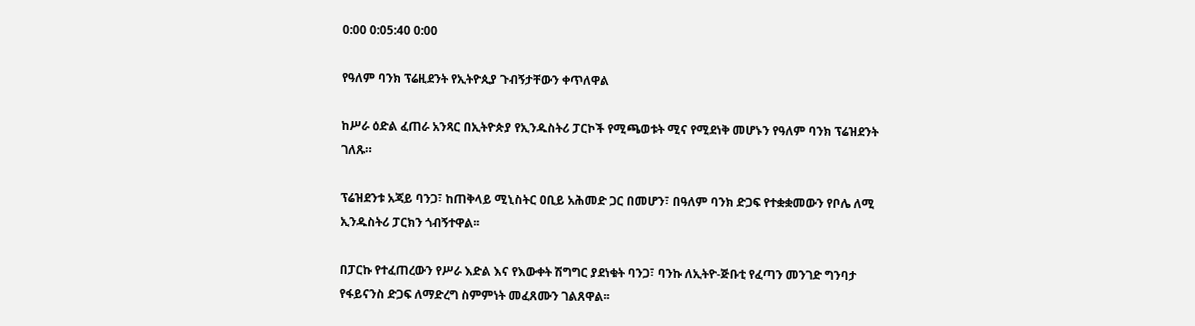0:00 0:05:40 0:00

የዓለም ባንክ ፕሬዚደንት የኢትዮጲያ ጉብኝታቸውን ቀጥለዋል

ከሥራ ዕድል ፈጠራ አንጻር በኢትዮጵያ የኢንዱስትሪ ፓርኮች የሚጫወቱት ሚና የሚደነቅ መሆኑን የዓለም ባንክ ፕሬዝደንት ገለጹ።

ፕሬዝደንቱ አጃይ ባንጋ፣ ከጠቅላይ ሚኒስትር ዐቢይ አሕመድ ጋር በመሆን፣ በዓለም ባንክ ድጋፍ የተቋቋመውን የቦሌ ለሚ ኢንዱስትሪ ፓርክን ጎብኝተዋል፡፡

በፓርኩ የተፈጠረውን የሥራ እድል እና የእውቀት ሽግግር ያደነቁት ባንጋ፣ ባንኩ ለኢትዮ-ጅቡቲ የፈጣን መንገድ ግንባታ የፋይናንስ ድጋፍ ለማድረግ ስምምነት መፈጸሙን ገልጸዋል፡፡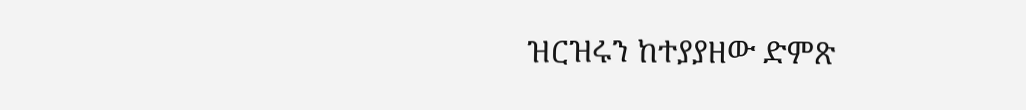ዝርዝሩን ከተያያዘው ድምጽ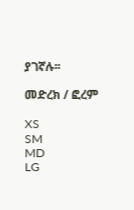ያገኛሉ፡፡

መድረክ / ፎረም

XS
SM
MD
LG